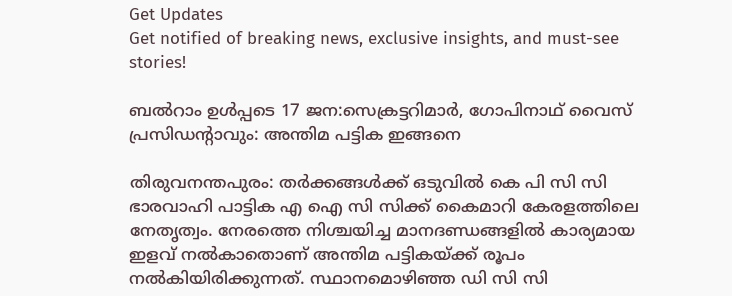Get Updates
Get notified of breaking news, exclusive insights, and must-see stories!

ബല്‍റാം ഉള്‍പ്പടെ 17 ജന:സെക്രട്ടറിമാര്‍, ഗോപിനാഥ് വൈസ് പ്രസിഡന്റാവും: അന്തിമ പട്ടിക ഇങ്ങനെ

തിരുവനന്തപുരം: തര്‍ക്കങ്ങള്‍ക്ക് ഒടുവില്‍ കെ പി സി സി ഭാരവാഹി പാട്ടിക എ ഐ സി സിക്ക് കൈമാറി കേരളത്തിലെ നേതൃത്വം. നേരത്തെ നിശ്ചയിച്ച മാനദണ്ഡ‍ങ്ങളില്‍ കാര്യമായ ഇളവ് നല്‍കാതൊണ് അന്തിമ പട്ടികയ്ക്ക് രൂപം നല്‍കിയിരിക്കുന്നത്. സ്ഥാനമൊഴിഞ്ഞ ഡി സി സി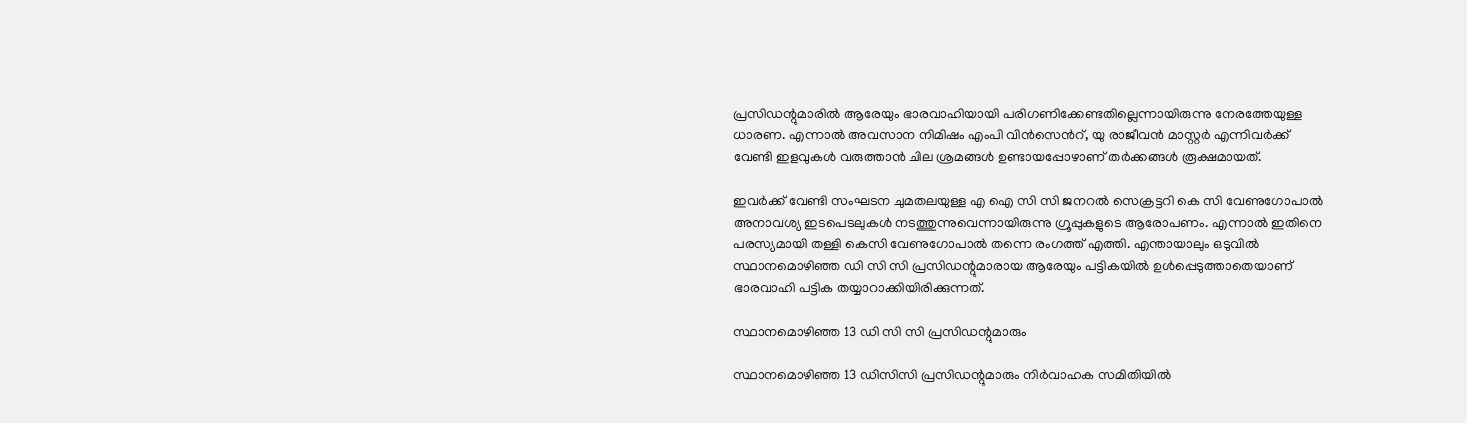പ്രസിഡന്റുമാരില്‍ ആരേയും ഭാരവാഹിയായി പരിഗണിക്കേണ്ടതില്ലെന്നായിരുന്നു നേരത്തേയുള്ള ധാരണ. എന്നാല്‍ അവസാന നിമിഷം എംപി വിന്‍സെന്‍റ്, യു രാജീവന്‍ മാസ്റ്റര്‍ എന്നിവര്‍ക്ക് വേണ്ടി ഇളവുകള്‍ വരുത്താന്‍ ചില ശ്രമങ്ങള്‍ ഉണ്ടായപ്പോഴാണ് തര്‍ക്കങ്ങള്‍ രൂക്ഷമായത്.

ഇവര്‍ക്ക് വേണ്ടി സംഘടന ചുമതലയുള്ള എ ഐ സി സി ജനറല്‍ സെക്രട്ടറി കെ സി വേണുഗോപാല്‍ അനാവശ്യ ഇടപെടലുകള്‍ നടത്തുന്നുവെന്നായിരുന്നു ഗ്രൂപ്പുകളുടെ ആരോപണം. എന്നാല്‍ ഇതിനെ പരസ്യമായി തള്ളി കെസി വേണുഗോപാല്‍ തന്നെ രംഗത്ത് എത്തി. എന്തായാലും ഒടുവില്‍ സ്ഥാനമൊഴിഞ്ഞ ഡി സി സി പ്രസിഡന്റുമാരായ ആരേയും പട്ടികയില്‍ ഉള്‍പ്പെടുത്താതെയാണ് ഭാരവാഹി പട്ടിക തയ്യാറാക്കിയിരിക്കുന്നത്.

സ്ഥാനമൊഴിഞ്ഞ 13 ഡി സി സി പ്രസിഡന്റുമാരും

സ്ഥാനമൊഴിഞ്ഞ 13 ഡിസിസി പ്രസിഡന്റുമാരും നിര്‍വാഹക സമിതിയില്‍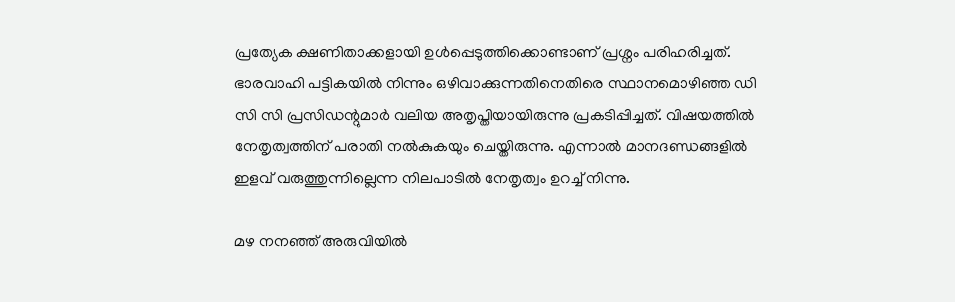പ്രത്യേക ക്ഷണിതാക്കളായി ഉള്‍പ്പെടുത്തിക്കൊണ്ടാണ് പ്രശ്നം പരിഹരിച്ചത്. ഭാരവാഹി പട്ടികയില്‍ നിന്നും ഒഴിവാക്കുന്നതിനെതിരെ സ്ഥാനമൊഴിഞ്ഞ ഡി സി സി പ്രസിഡന്റുമാര്‍ വലിയ അതൃപ്തിയായിരുന്നു പ്രകടിപ്പിച്ചത്. വിഷയത്തില്‍ നേതൃത്വത്തിന് പരാതി നല്‍കുകയും ചെയ്തിരുന്നു. എന്നാല്‍ മാനദണ്ഡങ്ങളില്‍ ഇളവ് വരുത്തുന്നില്ലെന്ന നിലപാടില്‍ നേതൃത്വം ഉറച്ച് നിന്നു.

മഴ നനഞ്ഞ് അരുവിയില്‍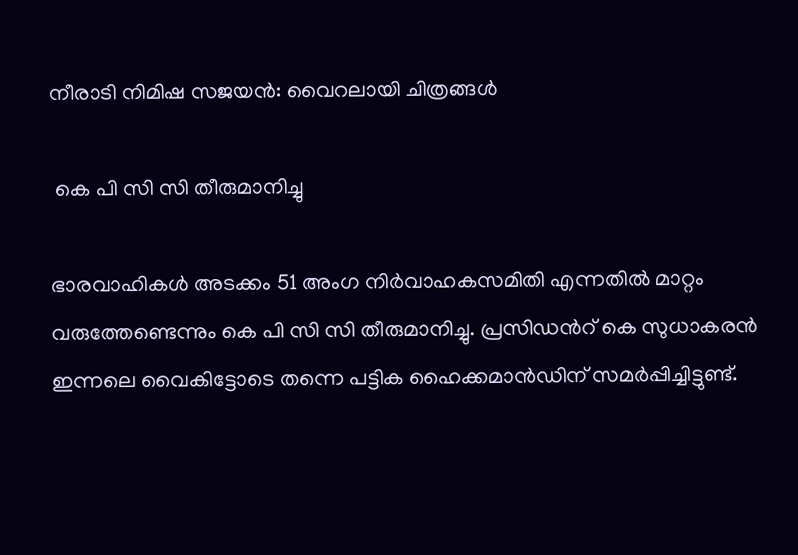നീരാടി നിമിഷ സജയന്‍: വൈറലായി ചിത്രങ്ങള്‍

 കെ പി സി സി തീരുമാനിച്ചു

ഭാരവാഹികൾ അടക്കം 51 അംഗ നിർവാഹകസമിതി എന്നതിൽ മാറ്റം വരുത്തേണ്ടെന്നും കെ പി സി സി തീരുമാനിച്ചു. പ്രസിഡന്‍റ് കെ സുധാകരന്‍ ഇന്നലെ വൈകിട്ടോടെ തന്നെ പട്ടിക ഹൈക്കമാന്‍ഡിന് സമര്‍പ്പിച്ചിട്ടുണ്ട്.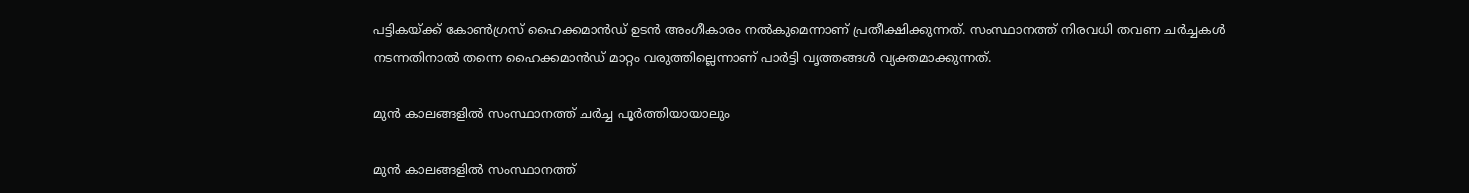പട്ടികയ്ക്ക് കോണ്‍ഗ്രസ് ഹൈക്കമാന്‍ഡ് ഉടന്‍ അംഗീകാരം നല്‍കുമെന്നാണ് പ്രതീക്ഷിക്കുന്നത്. സംസ്ഥാനത്ത് നിരവധി തവണ ചര്‍ച്ചകള്‍ നടന്നതിനാല്‍ തന്നെ ഹൈക്കമാന്‍ഡ് മാറ്റം വരുത്തില്ലെന്നാണ് പാര്‍ട്ടി വൃത്തങ്ങള്‍ വ്യക്തമാക്കുന്നത്.

മുന്‍ കാലങ്ങളില്‍ സംസ്ഥാനത്ത് ചര്‍ച്ച പൂര്‍ത്തിയായാലും

മുന്‍ കാലങ്ങളില്‍ സംസ്ഥാനത്ത്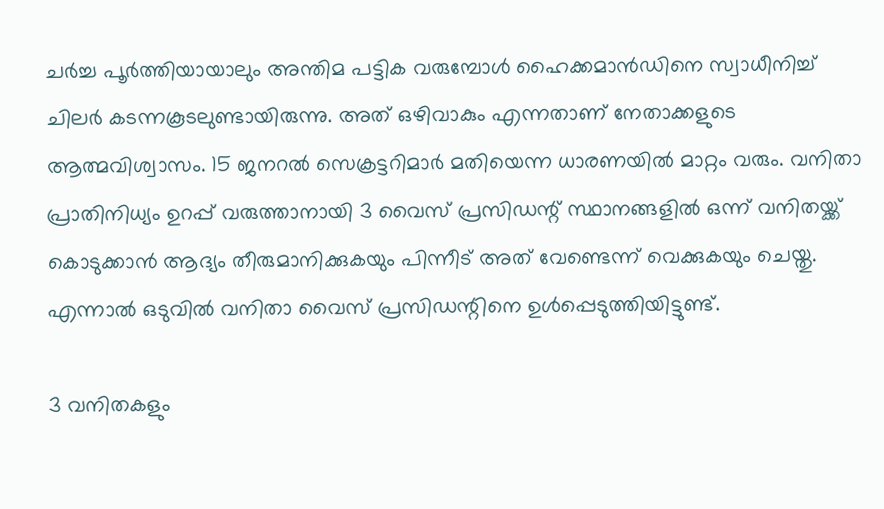ചര്‍ച്ച പൂര്‍ത്തിയായാലും അന്തിമ പട്ടിക വരുമ്പോള്‍ ഹൈക്കമാന്‍ഡിനെ സ്വാധീനിച്ച് ചിലര്‍ കടന്നകൂടലുണ്ടായിരുന്നു. അത് ഒഴിവാകും എന്നതാണ് നേതാക്കളുടെ ആത്മവിശ്വാസം. 15 ജനറൽ സെക്രട്ടറിമാർ മതിയെന്ന ധാരണയിൽ മാറ്റം വരും. വനിതാ പ്രാതിനിധ്യം ഉറപ്പ് വരുത്താനായി 3 വൈസ് പ്രസിഡന്റ് സ്ഥാനങ്ങളില്‍ ഒന്ന് വനിതയ്ക്ക് കൊടുക്കാന്‍ ആദ്യം തീരുമാനിക്കുകയും പിന്നീട് അത് വേണ്ടെന്ന് വെക്കുകയും ചെയ്തു. എന്നാല്‍ ഒടുവില്‍ വനിതാ വൈസ് പ്രസിഡന്റിനെ ഉള്‍പ്പെടുത്തിയിട്ടുണ്ട്.

3 വനിതകളും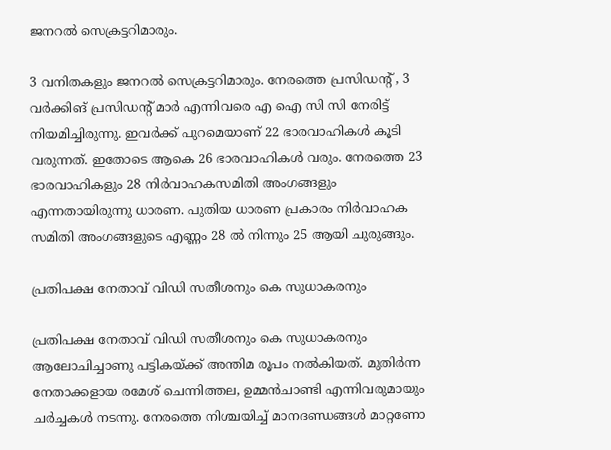ജനറല്‍ സെക്രട്ടറിമാരും.

3 വനിതകളും ജനറല്‍ സെക്രട്ടറിമാരും. നേരത്തെ പ്രസിഡന്റ് , 3 വര്‍ക്കിങ് പ്രസിഡന്‍റ് മാര്‍ എന്നിവരെ എ ഐ സി സി നേരിട്ട് നിയമിച്ചിരുന്നു. ഇവര്‍ക്ക് പുറമെയാണ് 22 ഭാരവാഹികള്‍ കൂടി വരുന്നത്. ഇതോടെ ആകെ 26 ഭാരവാഹികള്‍ വരും. നേരത്തെ 23 ഭാരവാഹികളും 28 നിർവാഹകസമിതി അംഗങ്ങളും എന്നതായിരുന്നു ധാരണ. പുതിയ ധാരണ പ്രകാരം നിര്‍വാഹക സമിതി അംഗങ്ങളുടെ എണ്ണം 28 ല്‍ നിന്നും 25 ആയി ചുരുങ്ങും.

പ്രതിപക്ഷ നേതാവ് വിഡി സതീശനും കെ സുധാകരനും

പ്രതിപക്ഷ നേതാവ് വിഡി സതീശനും കെ സുധാകരനും ആലോചിച്ചാണു പട്ടികയ്ക്ക് അന്തിമ രൂപം നൽകിയത്. മുതിര്‍ന്ന നേതാക്കളായ രമേശ് ചെന്നിത്തല, ഉമ്മന്‍ചാണ്ടി എന്നിവരുമായും ചര്‍ച്ചകള്‍ നടന്നു. നേരത്തെ നിശ്ചയിച്ച് മാനദണ്ഡങ്ങള്‍ മാറ്റണോ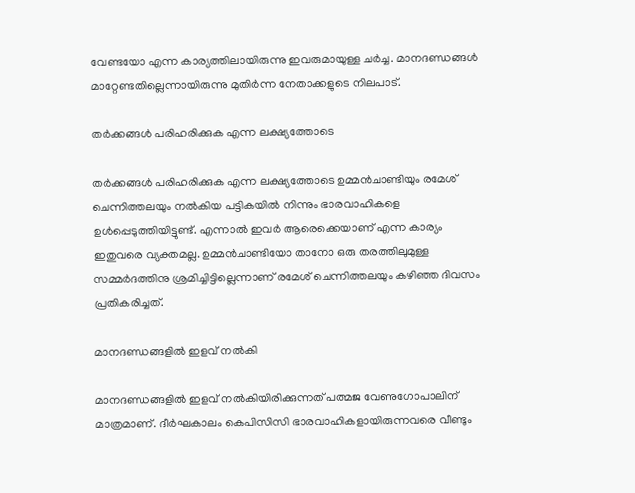വേണ്ടയോ എന്ന കാര്യത്തിലായിരുന്നു ഇവരുമായുള്ള ചര്‍ച്ച. മാനദണ്ഡങ്ങള്‍ മാറ്റേണ്ടതില്ലെന്നായിരുന്നു മുതിര്‍ന്ന നേതാക്കളുടെ നിലപാട്.

തര്‍ക്കങ്ങള്‍ പരിഹരിക്കുക എന്ന ലക്ഷ്യത്തോടെ

തര്‍ക്കങ്ങള്‍ പരിഹരിക്കുക എന്ന ലക്ഷ്യത്തോടെ ഉമ്മന്‍ചാണ്ടിയും രമേശ് ചെന്നിത്തലയും നല്‍കിയ പട്ടികയില്‍ നിന്നും ഭാരവാഹികളെ ഉള്‍പ്പെടുത്തിയിട്ടുണ്ട്. എന്നാല്‍ ഇവര്‍ ആരെക്കെയാണ് എന്ന കാര്യം ഇതുവരെ വ്യക്തമല്ല. ഉമ്മൻചാണ്ടിയോ താനോ ഒരു തരത്തിലുമുള്ള സമ്മർ‍ദത്തിനു ശ്രമിച്ചിട്ടില്ലെന്നാണ് രമേശ് ചെന്നിത്തലയും കഴിഞ്ഞ ദിവസം പ്രതികരിച്ചത്.

മാനദണ്ഡങ്ങളില്‍ ഇളവ് നല്‍കി

മാനദണ്ഡങ്ങളില്‍ ഇളവ് നല്‍കിയിരിക്കുന്നത് പത്മജ വേണുഗോപാലിന് മാത്രമാണ്. ദീർഘകാലം കെപിസിസി ഭാരവാഹികളായിരുന്നവരെ വീണ്ടും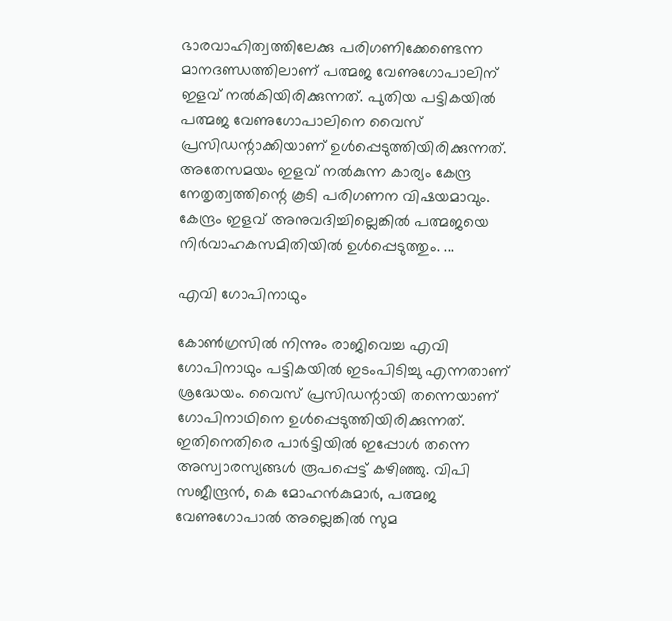ഭാരവാഹിത്വത്തിലേക്കു പരിഗണിക്കേണ്ടെന്ന മാനദണ്ഡത്തിലാണ് പത്മജ വേണുഗോപാലിന് ഇളവ് നല്‍കിയിരിക്കുന്നത്. പുതിയ പട്ടികയില്‍ പത്മജ വേണുഗോപാലിനെ വൈസ് പ്രസിഡന്റാക്കിയാണ് ഉള്‍പ്പെടുത്തിയിരിക്കുന്നത്. അതേസമയം ഇളവ് നല്‍കുന്ന കാര്യം കേന്ദ്ര നേതൃത്വത്തിന്റെ കൂടി പരിഗണന വിഷയമാവും. കേന്ദ്രം ഇളവ് അനുവദിച്ചില്ലെങ്കിൽ പത്മജയെ നിർവാഹകസമിതിയിൽ ഉൾപ്പെടുത്തും. ...

എവി ഗോപിനാഥും

കോണ്‍ഗ്രസില്‍ നിന്നും രാജിവെച്ച എവി ഗോപിനാഥും പട്ടികയില്‍ ഇടംപിടിച്ചു എന്നതാണ് ശ്രദ്ധേയം. വൈസ് പ്രസിഡന്റായി തന്നെയാണ് ഗോപിനാഥിനെ ഉള്‍പ്പെടുത്തിയിരിക്കുന്നത്. ഇതിനെതിരെ പാര്‍ട്ടിയില്‍ ഇപ്പോള്‍ തന്നെ അസ്വാരസ്യങ്ങള്‍ രൂപപ്പെട്ട് കഴിഞ്ഞു. വിപി സജീന്ദ്രൻ, കെ മോഹൻകുമാർ, പത്മജ വേണുഗോപാൽ അല്ലെങ്കില്‍ സുമ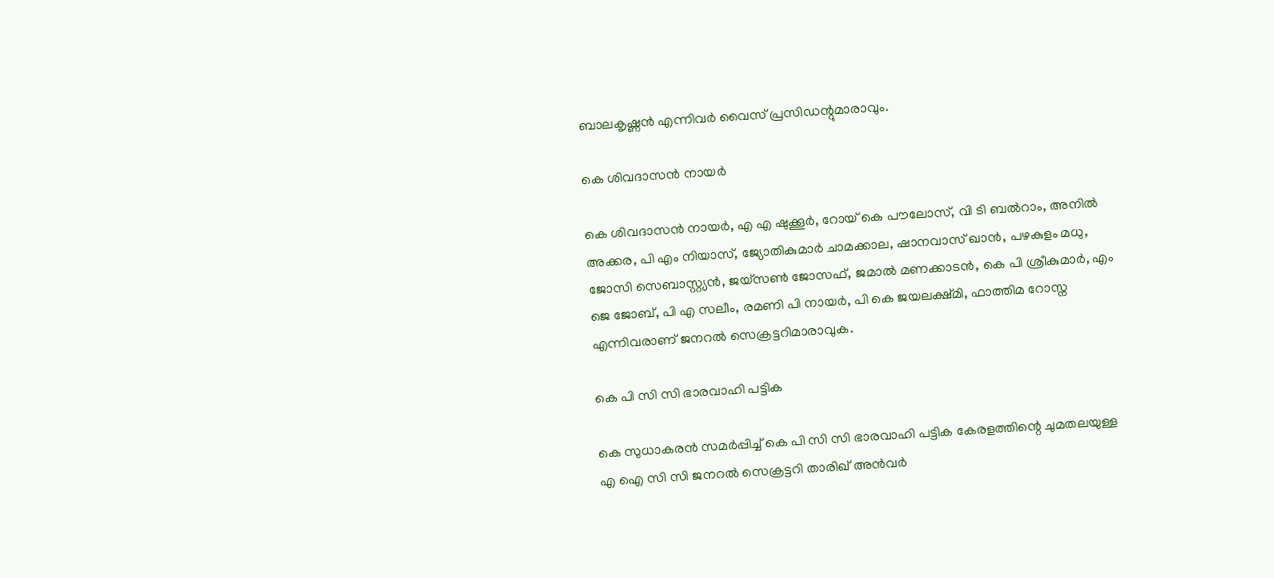ബാലകൃഷ്ണൻ എന്നിവര്‍ വൈസ് പ്രസിഡന്റുമാരാവും.

കെ ശിവദാസൻ നായർ

കെ ശിവദാസൻ നായർ, എ എ ഷുക്കൂർ, റോയ് കെ പൗലോസ്, വി ടി ബൽറാം, അനിൽ അക്കര, പി എം നിയാസ്, ജ്യോതികുമാർ ചാമക്കാല, ഷാനവാസ് ഖാൻ, പഴകുളം മധു, ജോസി സെബാസ്റ്റ്യൻ, ജയ്‌സൺ ജോസഫ്, ജമാൽ മണക്കാടൻ, കെ പി ശ്രീകുമാർ, എം ജെ ജോബ്, പി എ സലീം, രമണി പി നായർ, പി കെ ജയലക്ഷ്മി, ഫാത്തിമ റോസ്ന എന്നിവരാണ് ജനറല്‍ സെക്രട്ടറിമാരാവുക.

കെ പി സി സി ഭാരവാഹി പട്ടിക

കെ സുധാകരന്‍ സമര്‍പ്പിച്ച് കെ പി സി സി ഭാരവാഹി പട്ടിക കേരളത്തിന്റെ ചുമതലയുള്ള എ ഐ സി സി ജനറൽ സെക്രട്ടറി താരിഖ് അൻവർ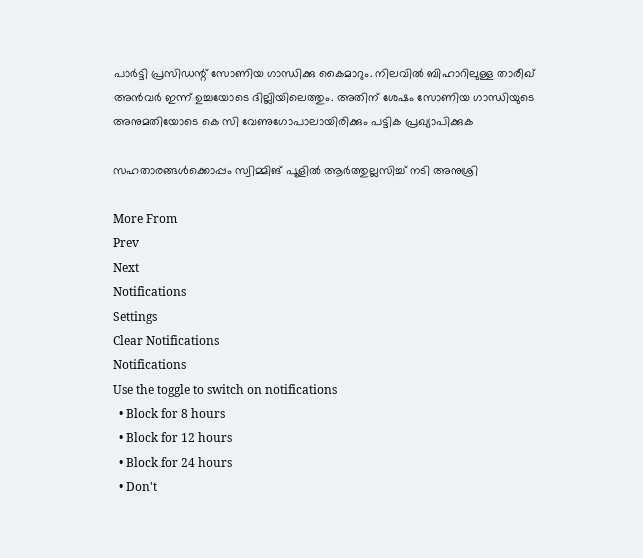പാർട്ടി പ്രസിഡന്റ് സോണിയ ഗാന്ധിക്കു കൈമാറും. നിലവില്‍ ബിഹാറിലുള്ള താരീഖ് അന്‍വര്‍ ഇന്ന് ഉച്ചയോടെ ദില്ലിയിലെത്തും. അതിന് ശേഷം സോണിയ ഗാന്ധിയുടെ അനുമതിയോടെ കെ സി വേണുഗോപാലായിരിക്കും പട്ടിക പ്രഖ്യാപിക്കുക

സഹതാരങ്ങള്‍ക്കൊപ്പം സ്വിമ്മിങ് പൂളില്‍ ആര്‍ത്തുല്ലസിച്ച് നടി അനുശ്രി

More From
Prev
Next
Notifications
Settings
Clear Notifications
Notifications
Use the toggle to switch on notifications
  • Block for 8 hours
  • Block for 12 hours
  • Block for 24 hours
  • Don't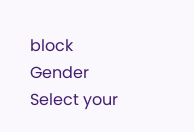block
Gender
Select your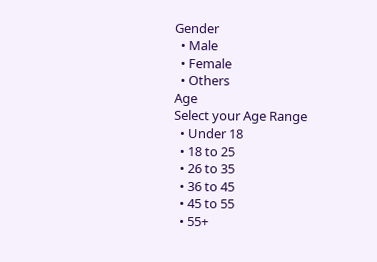Gender
  • Male
  • Female
  • Others
Age
Select your Age Range
  • Under 18
  • 18 to 25
  • 26 to 35
  • 36 to 45
  • 45 to 55
  • 55+